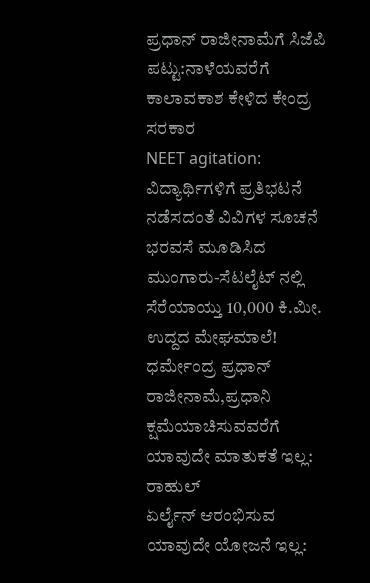ಪ್ರಧಾನ್ ರಾಜೀನಾಮೆಗೆ ಸಿಜೆಪಿ ಪಟ್ಟು:ನಾಳೆಯವರೆಗೆ ಕಾಲಾವಕಾಶ ಕೇಳಿದ ಕೇಂದ್ರ ಸರಕಾರ
NEET agitation: ವಿದ್ಯಾರ್ಥಿಗಳಿಗೆ ಪ್ರತಿಭಟನೆ ನಡೆಸದಂತೆ ವಿವಿಗಳ ಸೂಚನೆ
ಭರವಸೆ ಮೂಡಿಸಿದ ಮುಂಗಾರು-ಸೆಟಲೈಟ್ ನಲ್ಲಿ ಸೆರೆಯಾಯ್ತು 10,000 ಕಿ.ಮೀ. ಉದ್ದದ ಮೇಘಮಾಲೆ!
ಧರ್ಮೇಂದ್ರ ಪ್ರಧಾನ್ ರಾಜೀನಾಮೆ,ಪ್ರಧಾನಿ ಕ್ಷಮೆಯಾಚಿಸುವವರೆಗೆ ಯಾವುದೇ ಮಾತುಕತೆ ಇಲ್ಲ: ರಾಹುಲ್
ಏರ್ಲೈನ್ ಆರಂಭಿಸುವ ಯಾವುದೇ ಯೋಜನೆ ಇಲ್ಲ: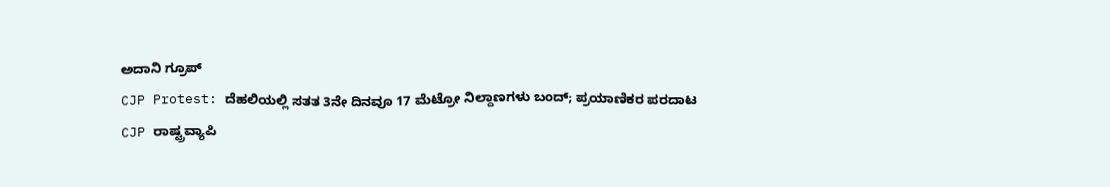ಅದಾನಿ ಗ್ರೂಪ್
CJP Protest: ದೆಹಲಿಯಲ್ಲಿ ಸತತ 3ನೇ ದಿನವೂ 17 ಮೆಟ್ರೋ ನಿಲ್ದಾಣಗಳು ಬಂದ್; ಪ್ರಯಾಣಿಕರ ಪರದಾಟ
CJP ರಾಷ್ಟ್ರವ್ಯಾಪಿ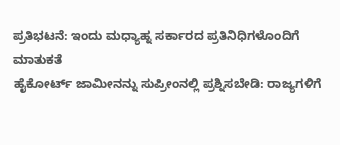ಪ್ರತಿಭಟನೆ: ಇಂದು ಮಧ್ಯಾಹ್ನ ಸರ್ಕಾರದ ಪ್ರತಿನಿಧಿಗಳೊಂದಿಗೆ ಮಾತುಕತೆ
ಹೈಕೋರ್ಟ್ ಜಾಮೀನನ್ನು ಸುಪ್ರೀಂನಲ್ಲಿ ಪ್ರಶ್ನಿಸಬೇಡಿ: ರಾಜ್ಯಗಳಿಗೆ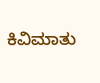ಕಿವಿಮಾತು